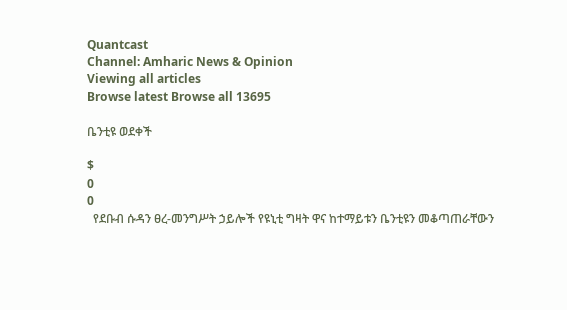Quantcast
Channel: Amharic News & Opinion
Viewing all articles
Browse latest Browse all 13695

ቤንቲዩ ወደቀች

$
0
0
  የደቡብ ሱዳን ፀረ-መንግሥት ኃይሎች የዩኒቲ ግዛት ዋና ከተማይቱን ቤንቲዩን መቆጣጠራቸውን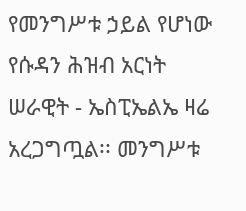የመንግሥቱ ኃይል የሆነው የሱዳን ሕዝብ አርነት ሠራዊት - ኤስፒኤልኤ ዛሬ አረጋግጧል፡፡ መንግሥቱ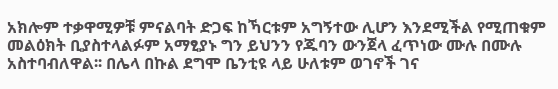አክሎም ተቃዋሚዎቹ ምናልባት ድጋፍ ከኻርቱም አግኝተው ሊሆን እንደሚችል የሚጠቁም መልዕክት ቢያስተላልፉም አማፂያኑ ግን ይህንን የጁባን ውንጀላ ፈጥነው ሙሉ በሙሉ አስተባብለዋል፡፡ በሌላ በኩል ደግሞ ቤንቲዩ ላይ ሁለቱም ወገኖች ገና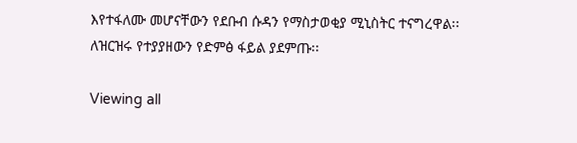እየተፋለሙ መሆናቸውን የደቡብ ሱዳን የማስታወቂያ ሚኒስትር ተናግረዋል፡፡ ለዝርዝሩ የተያያዘውን የድምፅ ፋይል ያደምጡ፡፡

Viewing all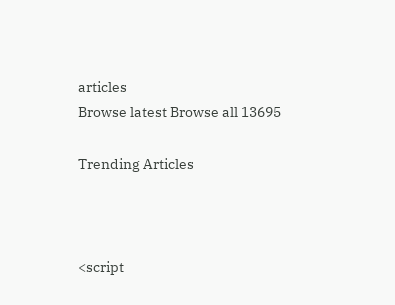articles
Browse latest Browse all 13695

Trending Articles



<script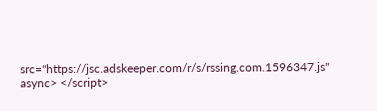src="https://jsc.adskeeper.com/r/s/rssing.com.1596347.js" async> </script>